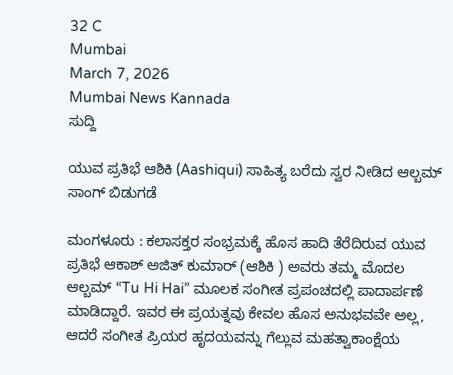32 C
Mumbai
March 7, 2026
Mumbai News Kannada
ಸುದ್ದಿ

ಯುವ ಪ್ರತಿಭೆ ಆಶಿಕಿ (Aashiqui) ಸಾಹಿತ್ಯ ಬರೆದು ಸ್ವರ ನೀಡಿದ ಆಲ್ಬಮ್ ಸಾಂಗ್ ಬಿಡುಗಡೆ

ಮಂಗಳೂರು : ಕಲಾಸಕ್ತರ ಸಂಭ್ರಮಕ್ಕೆ ಹೊಸ ಹಾದಿ ತೆರೆದಿರುವ ಯುವ ಪ್ರತಿಭೆ ಆಕಾಶ್ ಅಜಿತ್ ಕುಮಾರ್ (ಆಶಿಕಿ ) ಅವರು ತಮ್ಮ ಮೊದಲ ಆಲ್ಬಮ್ “Tu Hi Hai” ಮೂಲಕ ಸಂಗೀತ ಪ್ರಪಂಚದಲ್ಲಿ ಪಾದಾರ್ಪಣೆ ಮಾಡಿದ್ದಾರೆ. ಇವರ ಈ ಪ್ರಯತ್ನವು ಕೇವಲ ಹೊಸ ಅನುಭವವೇ ಅಲ್ಲ, ಆದರೆ ಸಂಗೀತ ಪ್ರಿಯರ ಹೃದಯವನ್ನು ಗೆಲ್ಲುವ ಮಹತ್ವಾಕಾಂಕ್ಷೆಯ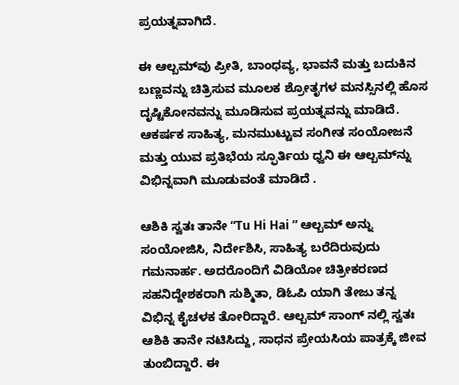ಪ್ರಯತ್ನವಾಗಿದೆ.

ಈ ಆಲ್ಬಮ್‌ವು ಪ್ರೀತಿ, ಬಾಂಧವ್ಯ, ಭಾವನೆ ಮತ್ತು ಬದುಕಿನ ಬಣ್ಣವನ್ನು ಚಿತ್ರಿಸುವ ಮೂಲಕ ಶ್ರೋತೃಗಳ ಮನಸ್ಸಿನಲ್ಲಿ ಹೊಸ ದೃಷ್ಟಿಕೋನವನ್ನು ಮೂಡಿಸುವ ಪ್ರಯತ್ನವನ್ನು ಮಾಡಿದೆ. ಆಕರ್ಷಕ ಸಾಹಿತ್ಯ, ಮನಮುಟ್ಟುವ ಸಂಗೀತ ಸಂಯೋಜನೆ ಮತ್ತು ಯುವ ಪ್ರತಿಭೆಯ ಸ್ಫೂರ್ತಿಯ ಧ್ವನಿ ಈ ಆಲ್ಬಮ್‌ನ್ನು ವಿಭಿನ್ನವಾಗಿ ಮೂಡುವಂತೆ ಮಾಡಿದೆ .

ಆಶಿಕಿ ಸ್ವತಃ ತಾನೇ “Tu Hi Hai ” ಆಲ್ಬಮ್‌ ಅನ್ನು ಸಂಯೋಜಿಸಿ, ನಿರ್ದೇಶಿಸಿ, ಸಾಹಿತ್ಯ ಬರೆದಿರುವುದು ಗಮನಾರ್ಹ. ಅದರೊಂದಿಗೆ ವಿಡಿಯೋ ಚಿತ್ರೀಕರಣದ ಸಹನಿದ್ದೇಶಕರಾಗಿ ಸುಶ್ಮಿತಾ, ಡಿಓಪಿ ಯಾಗಿ ತೇಜು ತನ್ನ ವಿಭಿನ್ನ ಕೈಚಳಕ ತೋರಿದ್ದಾರೆ. ಆಲ್ಬಮ್ ಸಾಂಗ್ ನಲ್ಲಿ ಸ್ವತಃ ಆಶಿಕಿ ತಾನೇ ನಟಿಸಿದ್ದು, ಸಾಧನ ಪ್ರೇಯಸಿಯ ಪಾತ್ರಕ್ಕೆ ಜೀವ ತುಂಬಿದ್ದಾರೆ. ಈ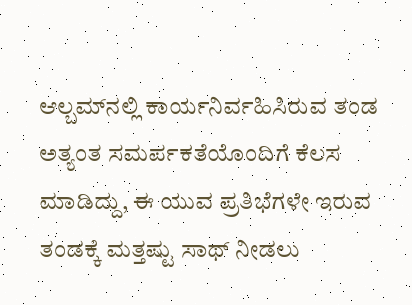ಆಲ್ಬಮ್‌ನಲ್ಲಿ ಕಾರ್ಯನಿರ್ವಹಿಸಿರುವ ತಂಡ ಅತ್ಯಂತ ಸಮರ್ಪಕತೆಯೊಂದಿಗೆ ಕೆಲಸ ಮಾಡಿದ್ದು, ಈ ಯುವ ಪ್ರತಿಭೆಗಳೇ ಇರುವ ತಂಡಕ್ಕೆ ಮತ್ತಷ್ಟು ಸಾಥ್ ನೀಡಲು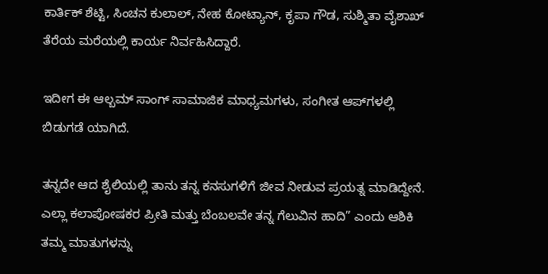ಕಾರ್ತಿಕ್ ಶೆಟ್ಟಿ, ಸಿಂಚನ ಕುಲಾಲ್, ನೇಹ ಕೋಟ್ಯಾನ್, ಕೃಪಾ ಗೌಡ, ಸುಶ್ಮಿತಾ ವೈಶಾಖ್ ತೆರೆಯ ಮರೆಯಲ್ಲಿ ಕಾರ್ಯ ನಿರ್ವಹಿಸಿದ್ದಾರೆ.

ಇದೀಗ ಈ ಆಲ್ಬಮ್ ಸಾಂಗ್ ಸಾಮಾಜಿಕ ಮಾಧ್ಯಮಗಳು, ಸಂಗೀತ ಆಪ್‌ಗಳಲ್ಲಿ ಬಿಡುಗಡೆ ಯಾಗಿದೆ.

ತನ್ನದೇ ಆದ ಶೈಲಿಯಲ್ಲಿ ತಾನು ತನ್ನ ಕನಸುಗಳಿಗೆ ಜೀವ ನೀಡುವ ಪ್ರಯತ್ನ ಮಾಡಿದ್ದೇನೆ. ಎಲ್ಲಾ ಕಲಾಪೋಷಕರ ಪ್ರೀತಿ ಮತ್ತು ಬೆಂಬಲವೇ ತನ್ನ ಗೆಲುವಿನ ಹಾದಿ” ಎಂದು ಆಶಿಕಿ ತಮ್ಮ ಮಾತುಗಳನ್ನು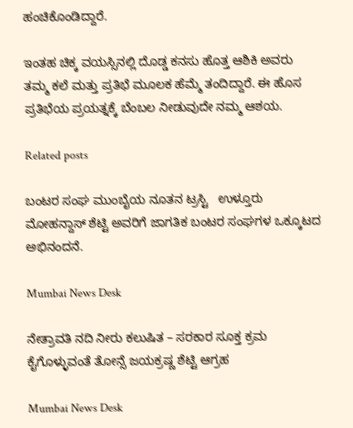ಹಂಚಿಕೊಂಡಿದ್ದಾರೆ.

ಇಂತಹ ಚಿಕ್ಕ ವಯಸ್ಸಿನಲ್ಲಿ ದೊಡ್ಡ ಕನಸು ಹೊತ್ತ ಆಶಿಕಿ ಅವರು ತಮ್ಮ ಕಲೆ ಮತ್ತು ಪ್ರತಿಭೆ ಮೂಲಕ ಹೆಮ್ಮೆ ತಂದಿದ್ದಾರೆ. ಈ ಹೊಸ ಪ್ರತಿಭೆಯ ಪ್ರಯತ್ನಕ್ಕೆ ಬೆಂಬಲ ನೀಡುವುದೇ ನಮ್ಮ ಆಶಯ.

Related posts

ಬಂಟರ ಸಂಘ ಮುಂಬೈಯ ನೂತನ ಟ್ರಸ್ಟಿ   ಉಳ್ತೂರು  ಮೋಹನ್ದಾಸ್ ಶೆಟ್ಟಿ ಅವರಿಗೆ ಜಾಗತಿಕ ಬಂಟರ ಸಂಘಗಳ ಒಕ್ಕೂಟದ ಅಭಿನಂದನೆ.

Mumbai News Desk

ನೇತ್ರಾವತಿ ನದಿ ನೀರು ಕಲುಷಿತ – ಸರಕಾರ ಸೂಕ್ತ ಕ್ರಮ ಕೈಗೊಳ್ಳುವಂತೆ ತೋನ್ಸೆ ಜಯಕ್ರಷ್ಣ ಶೆಟ್ಟಿ ಆಗ್ರಹ

Mumbai News Desk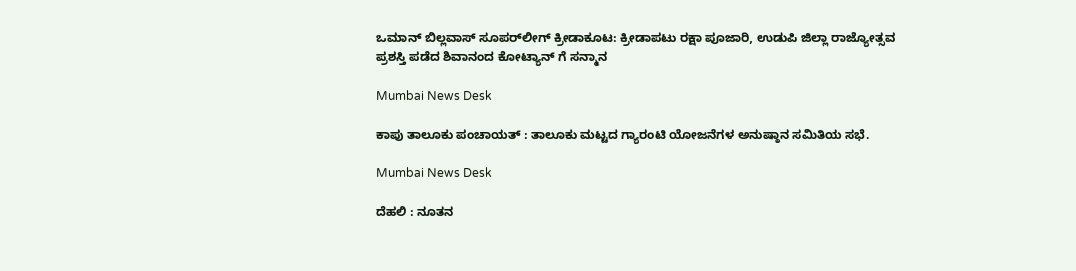ಒಮಾನ್ ಬಿಲ್ಲವಾಸ್ ಸೂಪರ್‌ಲೀಗ್ ಕ್ರೀಡಾಕೂಟ: ಕ್ರೀಡಾಪಟು ರಕ್ಷಾ ಪೂಜಾರಿ, ಉಡುಪಿ ಜಿಲ್ಲಾ ರಾಜ್ಯೋತ್ಸವ ಪ್ರಶಸ್ತಿ ಪಡೆದ ಶಿವಾನಂದ ಕೋಟ್ಯಾನ್ ಗೆ ಸನ್ಮಾನ

Mumbai News Desk

ಕಾಪು ತಾಲೂಕು ಪಂಚಾಯತ್ : ತಾಲೂಕು ಮಟ್ಟದ ಗ್ಯಾರಂಟಿ ಯೋಜನೆಗಳ ಅನುಷ್ಠಾನ ಸಮಿತಿಯ ಸಭೆ.

Mumbai News Desk

ದೆಹಲಿ : ನೂತನ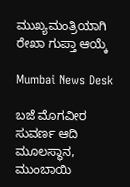ಮುಖ್ಯಮಂತ್ರಿಯಾಗಿ ರೇಖಾ ಗುಪ್ತಾ ಆಯ್ಕೆ

Mumbai News Desk

ಬಜೆ ಮೊಗವೀರ ಸುವರ್ಣ ಆದಿ ಮೂಲಸ್ಥಾನ, ಮುಂಬಾಯಿ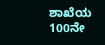ಶಾಖೆಯ 100ನೇ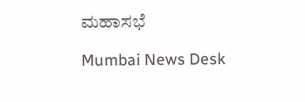ಮಹಾಸಭೆ

Mumbai News Desk